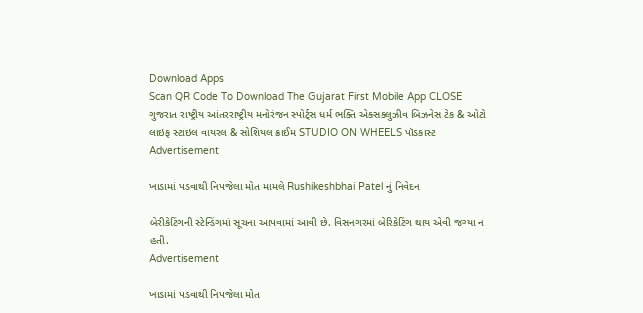Download Apps
Scan QR Code To Download The Gujarat First Mobile App CLOSE
ગુજરાત રાષ્ટ્રીય આંતરરાષ્ટ્રીય મનોરંજન સ્પોર્ટ્સ ધર્મ ભક્તિ એક્સક્લુઝીવ બિઝનેસ ટેક & ઓટો લાઇફ સ્ટાઇલ વાયરલ & સોશિયલ ક્રાઈમ STUDIO ON WHEELS પૉડકાસ્ટ
Advertisement

ખાડામાં પડવાથી નિપજેલા મોત મામલે Rushikeshbhai Patel નું નિવેદન

બેરીકેટિંગની સ્ટેન્ડિંગમાં સૂચના આપવામાં આવી છે. વિસનગરમાં બેરિકેટિંગ થાય એવી જગ્યા ન હતી.
Advertisement

ખાડામાં પડવાથી નિપજેલા મોત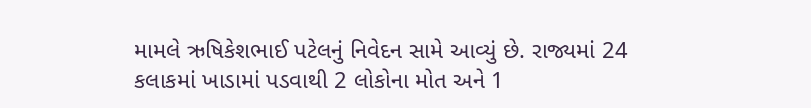મામલે ઋષિકેશભાઈ પટેલનું નિવેદન સામે આવ્યું છે. રાજ્યમાં 24 કલાકમાં ખાડામાં પડવાથી 2 લોકોના મોત અને 1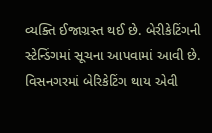વ્યક્તિ ઈજાગ્રસ્ત થઈ છે. બેરીકેટિંગની સ્ટેન્ડિંગમાં સૂચના આપવામાં આવી છે. વિસનગરમાં બેરિકેટિંગ થાય એવી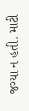જગ્યા ન હતી. માટી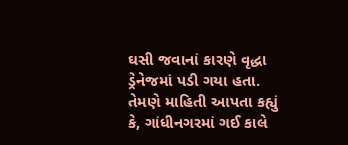ઘસી જવાનાં કારણે વૃદ્ધા ડ્રેનેજમાં પડી ગયા હતા. તેમણે માહિતી આપતા કહ્યું કે, ગાંધીનગરમાં ગઈ કાલે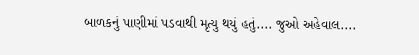બાળકનું પાણીમાં પડવાથી મૃત્યુ થયું હતું.... જુઓ અહેવાલ....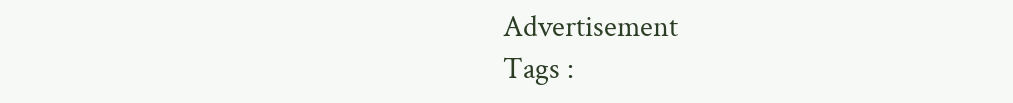Advertisement
Tags :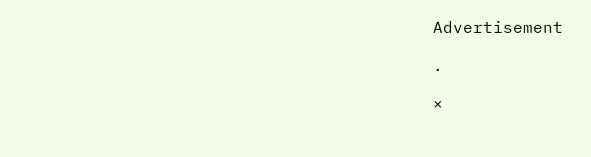Advertisement

.

×